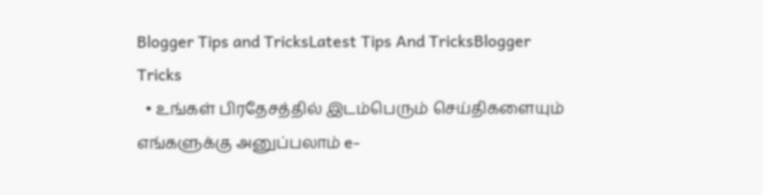Blogger Tips and TricksLatest Tips And TricksBlogger Tricks
  • உங்கள் பிரதேசத்தில் இடம்பெரும் செய்திகளையும் எங்களுக்கு அனுப்பலாம் e-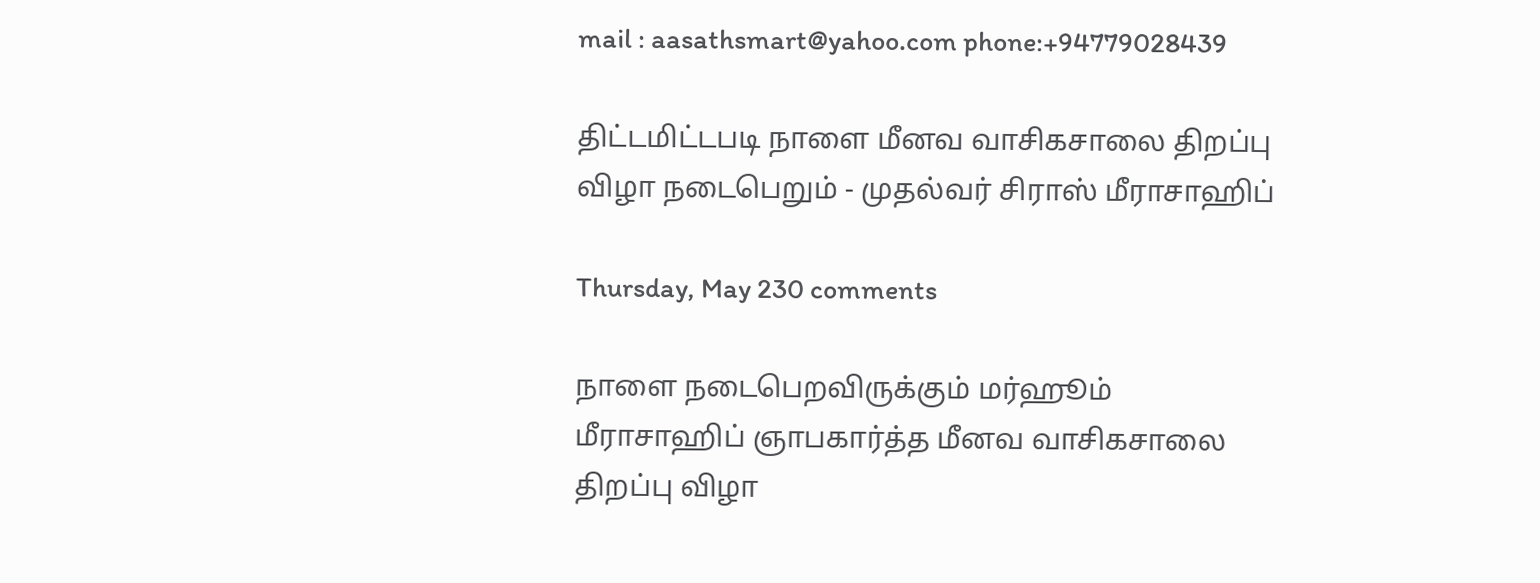mail : aasathsmart@yahoo.com phone:+94779028439

திட்டமிட்டபடி நாளை மீனவ வாசிகசாலை திறப்பு விழா நடைபெறும் - முதல்வர் சிராஸ் மீராசாஹிப்

Thursday, May 230 comments

நாளை நடைபெறவிருக்கும் மர்ஹூம் மீராசாஹிப் ஞாபகார்த்த மீனவ வாசிகசாலை திறப்பு விழா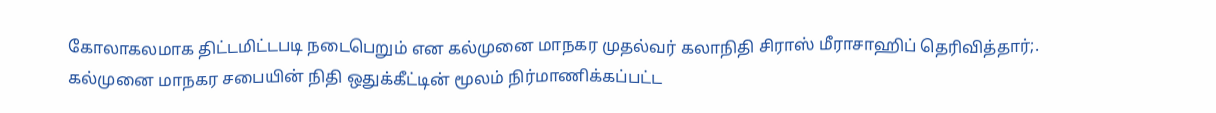கோலாகலமாக திட்டமிட்டபடி நடைபெறும் என கல்முனை மாநகர முதல்வர் கலாநிதி சிராஸ் மீராசாஹிப் தெரிவித்தார்;.
கல்முனை மாநகர சபையின் நிதி ஒதுக்கீட்டின் மூலம் நிர்மாணிக்கப்பட்ட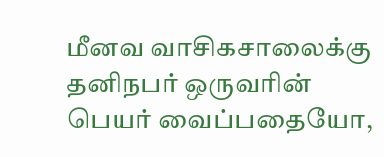மீனவ வாசிகசாலைக்கு தனிநபர் ஒருவரின் பெயர் வைப்பதையோ,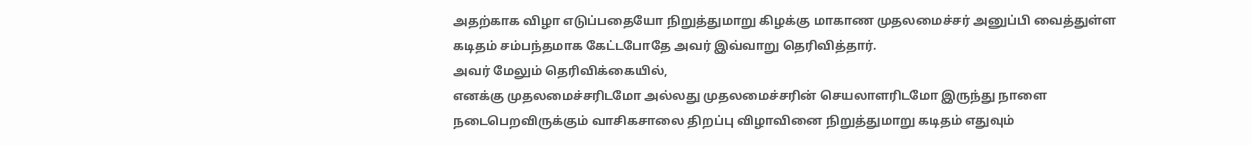அதற்காக விழா எடுப்பதையோ நிறுத்துமாறு கிழக்கு மாகாண முதலமைச்சர் அனுப்பி வைத்துள்ள கடிதம் சம்பந்தமாக கேட்டபோதே அவர் இவ்வாறு தெரிவித்தார்.
அவர் மேலும் தெரிவிக்கையில்,
எனக்கு முதலமைச்சரிடமோ அல்லது முதலமைச்சரின் செயலாளரிடமோ இருந்து நாளை நடைபெறவிருக்கும் வாசிகசாலை திறப்பு விழாவினை நிறுத்துமாறு கடிதம் எதுவும்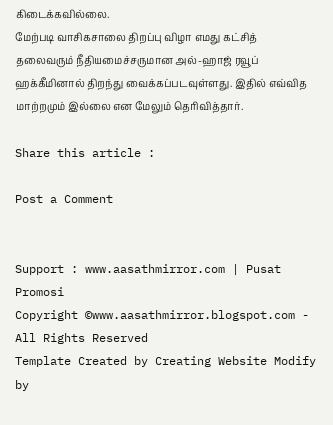கிடைக்கவில்லை.
மேற்படி வாசிகசாலை திறப்பு விழா எமது கட்சித் தலைவரும் நீதியமைச்சருமான அல்-ஹாஜ் ரவூப் ஹக்கீமினால் திறந்து வைக்கப்படவுள்ளது. இதில் எவ்வித மாற்றமும் இல்லை என மேலும் தெரிவித்தார்.

Share this article :

Post a Comment


Support : www.aasathmirror.com | Pusat Promosi
Copyright ©www.aasathmirror.blogspot.com - All Rights Reserved
Template Created by Creating Website Modify by